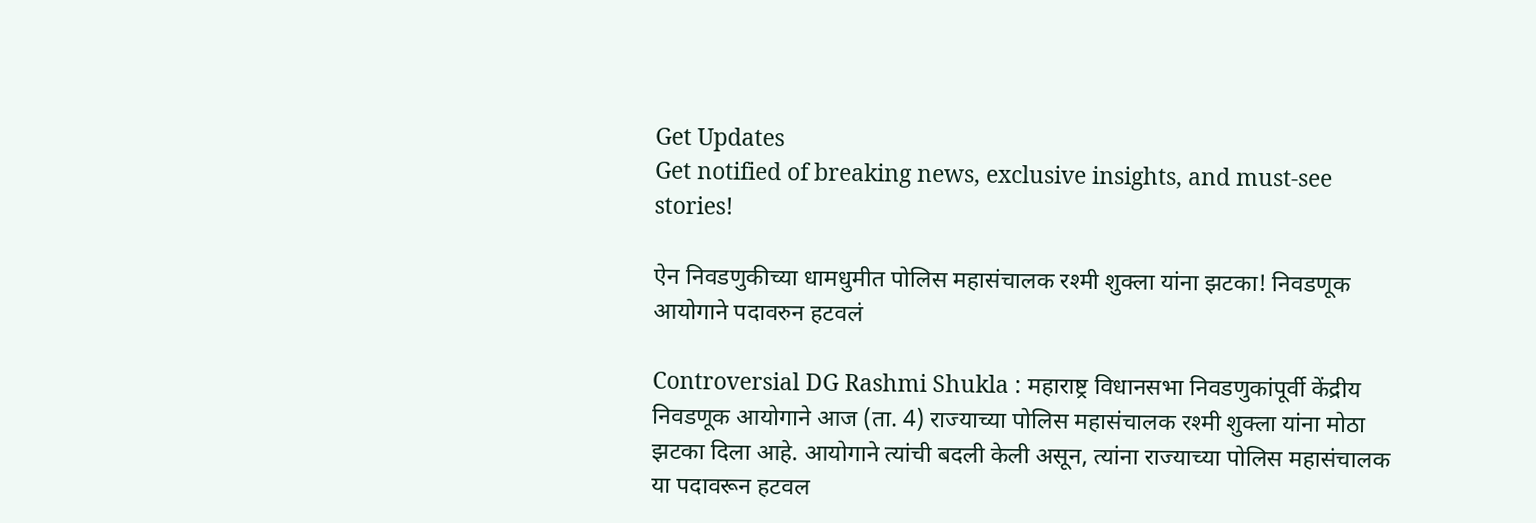Get Updates
Get notified of breaking news, exclusive insights, and must-see stories!

ऐन निवडणुकीच्या धामधुमीत पोलिस महासंचालक रश्मी शुक्ला यांना झटका! निवडणूक आयोगाने पदावरुन हटवलं

Controversial DG Rashmi Shukla : महाराष्ट्र विधानसभा निवडणुकांपूर्वी केंद्रीय निवडणूक आयोगाने आज (ता. 4) राज्याच्या पोलिस महासंचालक रश्मी शुक्ला यांना मोठा झटका दिला आहे. आयोगाने त्यांची बदली केली असून, त्यांना राज्याच्या पोलिस महासंचालक या पदावरून हटवल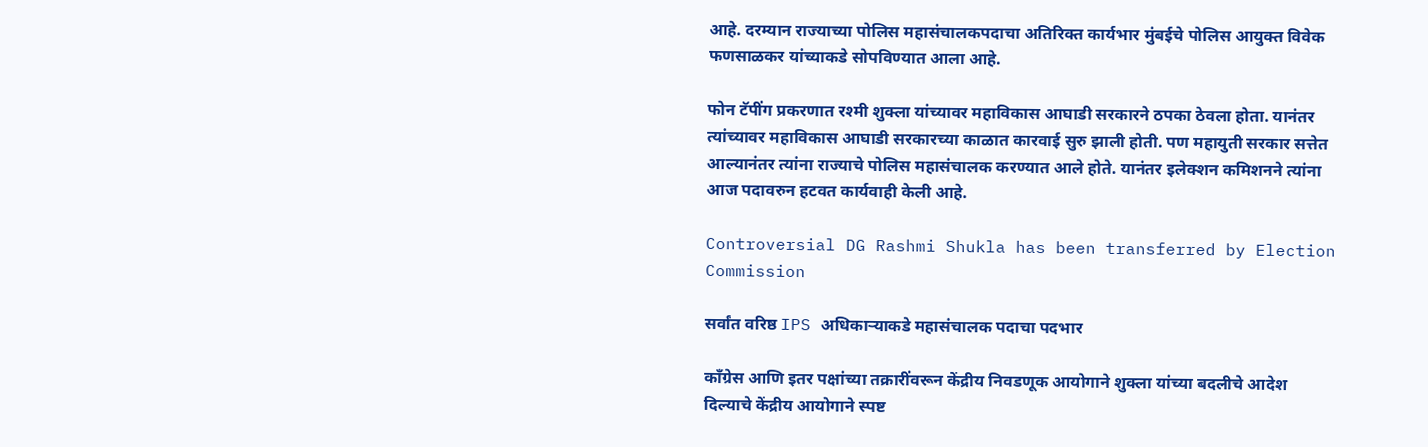आहे. दरम्यान राज्याच्या पोलिस महासंचालकपदाचा अतिरिक्त कार्यभार मुंबईचे पोलिस आयुक्त विवेक फणसाळकर यांच्याकडे सोपविण्यात आला आहे.

फोन टॅपींग प्रकरणात रश्मी शुक्ला यांच्यावर महाविकास आघाडी सरकारने ठपका ठेवला होता. यानंतर त्यांच्यावर महाविकास आघाडी सरकारच्या काळात कारवाई सुरु झाली होती. पण महायुती सरकार सत्तेत आल्यानंतर त्यांना राज्याचे पोलिस महासंचालक करण्यात आले होते. यानंतर इलेक्शन कमिशनने त्यांना आज पदावरुन हटवत कार्यवाही केली आहे.

Controversial DG Rashmi Shukla has been transferred by Election Commission

सर्वांत वरिष्ठ IPS अधिकाऱ्याकडे महासंचालक पदाचा पदभार

काँग्रेस आणि इतर पक्षांच्या तक्रारींवरून केंद्रीय निवडणूक आयोगाने शुक्ला यांच्या बदलीचे आदेश दिल्याचे केंद्रीय आयोगाने स्पष्ट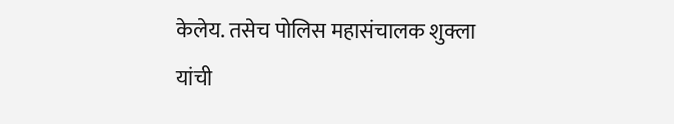केलेय. तसेच पोलिस महासंचालक शुक्ला यांची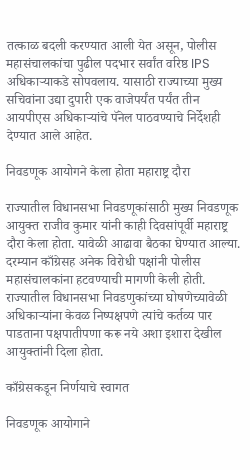तत्काळ बदली करण्यात आली येत असून, पोलीस महासंचालकांचा पुढील पदभार सर्वांत वरिष्ठ IPS अधिकाऱ्याकडे सोपवलाय. यासाठी राज्याच्या मुख्य सचिवांना उद्या दुपारी एक वाजेपर्यंत पर्यंत तीन आयपीएस अधिकाऱ्यांचे पॅनेल पाठवण्याचे निर्देशही देण्यात आले आहेत.

निवडणूक आयोगने केला होता महाराष्ट्र दौरा

राज्यातील विधानसभा निवडणूकांसाठी मुख्य निवडणूक आयुक्त राजीव कुमार यांनी काही दिवसांपूर्वी महाराष्ट्र दौरा केला होता. यावेळी आढावा बैठका घेण्यात आल्या. दरम्यान काँग्रेसह अनेक विरोधी पक्षांनी पोलीस महासंचालकांना हटवण्याची मागणी केली होती. राज्यातील विधानसभा निवडणुकांच्या घोषणेच्यावेळी अधिकाऱ्यांना केवळ निष्पक्षपणे त्यांचे कर्तव्य पार पाडताना पक्षपातीपणा करू नये अशा इशारा देखील आयुक्तांनी दिला होता.

काँग्रेसकडून निर्णयाचे स्वागत

निवडणूक आयोगाने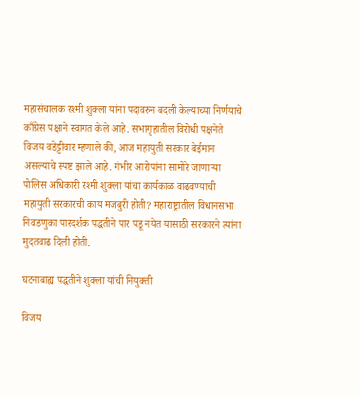महासंचालक रश्मी शुक्ला यांना पदावरुन बदली केल्याच्या निर्णयाचे काँग्रेस पक्षाने स्वागत केले आहे. सभागृहातील विरोधी पक्षनेते विजय वडेट्टीवार म्हणाले की, आज महायुती सरकार बेईमान असल्याचे स्पष्ट झाले आहे. गंभीर आरोपांना सामोरे जाणाऱ्या पोलिस अधिकारी रश्मी शुक्ला यांचा कार्यकाळ वाढवण्याची महायुती सरकारची काय मजबुरी होती? महाराष्ट्रातील विधानसभा निवडणुका पारदर्शक पद्धतीने पार पडू नयेत यासाठी सरकारने त्यांना मुदतवाढ दिली होती.

घटनाबाह्य पद्धतीने शुक्ला यांची नियुक्ती

विजय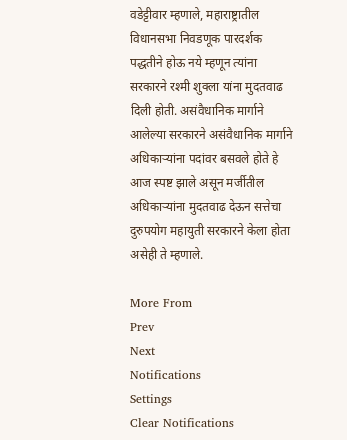वडेट्टीवार म्हणाले, महाराष्ट्रातील विधानसभा निवडणूक पारदर्शक पद्धतीने होऊ नये म्हणून त्यांना सरकारने रश्मी शुक्ला यांना मुदतवाढ दिली होती. असंवैधानिक मार्गाने आलेल्या सरकारने असंवैधानिक मार्गाने अधिकाऱ्यांना पदांवर बसवले होते हे आज स्पष्ट झाले असून मर्जीतील अधिकाऱ्यांना मुदतवाढ देऊन सत्तेचा दुरुपयोग महायुती सरकारने केला होता असेही ते म्हणाले.

More From
Prev
Next
Notifications
Settings
Clear Notifications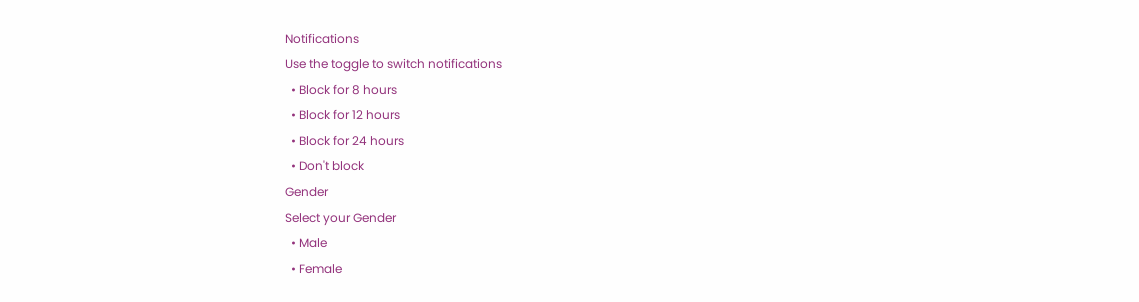Notifications
Use the toggle to switch notifications
  • Block for 8 hours
  • Block for 12 hours
  • Block for 24 hours
  • Don't block
Gender
Select your Gender
  • Male
  • Female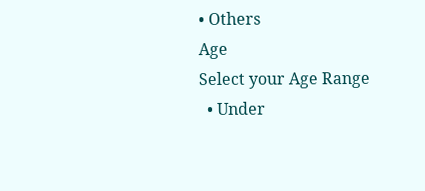• Others
Age
Select your Age Range
  • Under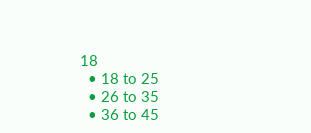18
  • 18 to 25
  • 26 to 35
  • 36 to 45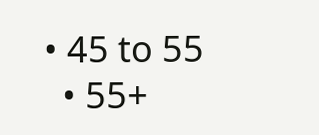• 45 to 55
  • 55+